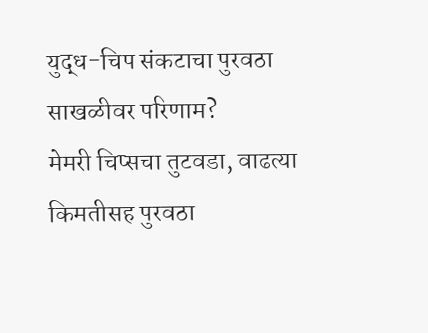युद्ध-चिप संकटाचा पुरवठा साखळीवर परिणाम?
मेमरी चिप्सचा तुटवडा, वाढत्या किमतीसह पुरवठा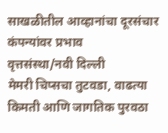साखळीतील आव्हानांचा दूरसंचार कंपन्यांवर प्रभाव
वृत्तसंस्था/नवी दिल्ली
मेमरी चिप्सचा तुटवडा, वाढत्या किमती आणि जागतिक पुरवठा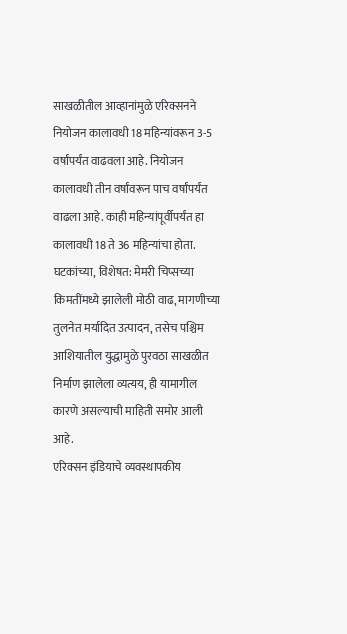साखळीतील आव्हानांमुळे एरिक्सनने नियोजन कालावधी 18 महिन्यांवरून 3-5 वर्षांपर्यंत वाढवला आहे. नियोजन कालावधी तीन वर्षांवरून पाच वर्षांपर्यंत वाढला आहे. काही महिन्यांपूर्वीपर्यंत हा कालावधी 18 ते 36 महिन्यांचा होता. घटकांच्या, विशेषत: मेमरी चिप्सच्या किमतींमध्ये झालेली मोठी वाढ, मागणीच्या तुलनेत मर्यादित उत्पादन, तसेच पश्चिम आशियातील युद्धामुळे पुरवठा साखळीत निर्माण झालेला व्यत्यय, ही यामागील कारणे असल्याची माहिती समोर आली आहे.
एरिक्सन इंडियाचे व्यवस्थापकीय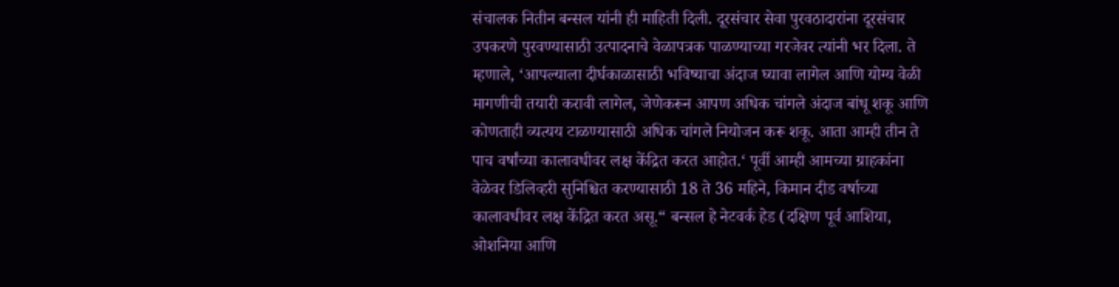संचालक नितीन बन्सल यांनी ही माहिती दिली. दूरसंचार सेवा पुरवठादारांना दूरसंचार उपकरणे पुरवण्यासाठी उत्पादनाचे वेळापत्रक पाळण्याच्या गरजेवर त्यांनी भर दिला. ते म्हणाले, ‘आपल्याला दीर्घकाळासाठी भविष्याचा अंदाज घ्यावा लागेल आणि योग्य वेळी मागणीची तयारी करावी लागेल, जेणेकरून आपण अधिक चांगले अंदाज बांधू शकू आणि कोणताही व्यत्यय टाळण्यासाठी अधिक चांगले नियोजन करू शकू. आता आम्ही तीन ते पाच वर्षांच्या कालावधीवर लक्ष केंद्रित करत आहोत.‘ पूर्वी आम्ही आमच्या ग्राहकांना वेळेवर डिलिव्हरी सुनिश्चित करण्यासाठी 18 ते 36 महिने, किमान दीड वर्षाच्या कालावधीवर लक्ष केंद्रित करत असू.“ बन्सल हे नेटवर्क हेड (दक्षिण पूर्व आशिया, ओशनिया आणि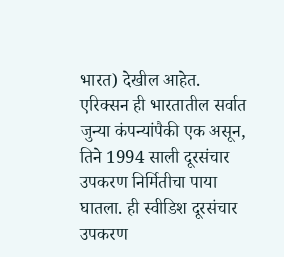भारत) देखील आहेत.
एरिक्सन ही भारतातील सर्वात जुन्या कंपन्यांपैकी एक असून, तिने 1994 साली दूरसंचार उपकरण निर्मितीचा पाया घातला. ही स्वीडिश दूरसंचार उपकरण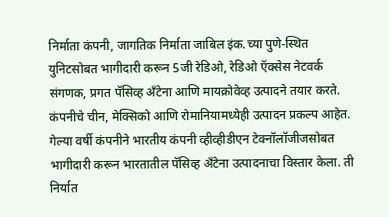निर्माता कंपनी, जागतिक निर्माता जाबिल इंक.च्या पुणे-स्थित युनिटसोबत भागीदारी करून 5जी रेडिओ, रेडिओ ऍक्सेस नेटवर्क संगणक, प्रगत पॅसिव्ह अँटेना आणि मायक्रोवेव्ह उत्पादने तयार करते. कंपनीचे चीन, मेक्सिको आणि रोमानियामध्येही उत्पादन प्रकल्प आहेत. गेल्या वर्षी कंपनीने भारतीय कंपनी व्हीव्हीडीएन टेक्नॉलॉजीजसोबत भागीदारी करून भारतातील पॅसिव्ह अँटेना उत्पादनाचा विस्तार केला. ती निर्यात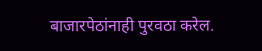बाजारपेठांनाही पुरवठा करेल.